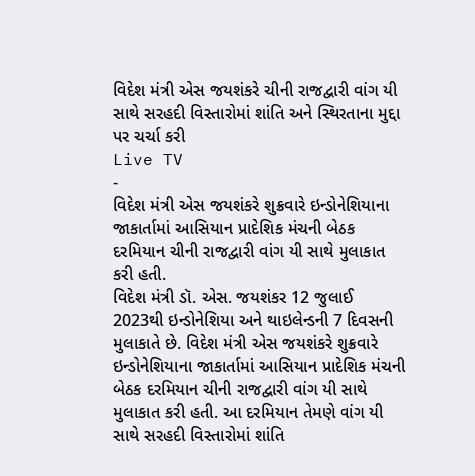વિદેશ મંત્રી એસ જયશંકરે ચીની રાજદ્વારી વાંગ યી સાથે સરહદી વિસ્તારોમાં શાંતિ અને સ્થિરતાના મુદ્દા પર ચર્ચા કરી
Live TV
-
વિદેશ મંત્રી એસ જયશંકરે શુક્રવારે ઇન્ડોનેશિયાના જાકાર્તામાં આસિયાન પ્રાદેશિક મંચની બેઠક દરમિયાન ચીની રાજદ્વારી વાંગ યી સાથે મુલાકાત કરી હતી.
વિદેશ મંત્રી ડૉ. એસ. જયશંકર 12 જુલાઈ 2023થી ઇન્ડોનેશિયા અને થાઇલેન્ડની 7 દિવસની મુલાકાતે છે. વિદેશ મંત્રી એસ જયશંકરે શુક્રવારે ઇન્ડોનેશિયાના જાકાર્તામાં આસિયાન પ્રાદેશિક મંચની બેઠક દરમિયાન ચીની રાજદ્વારી વાંગ યી સાથે મુલાકાત કરી હતી. આ દરમિયાન તેમણે વાંગ યી સાથે સરહદી વિસ્તારોમાં શાંતિ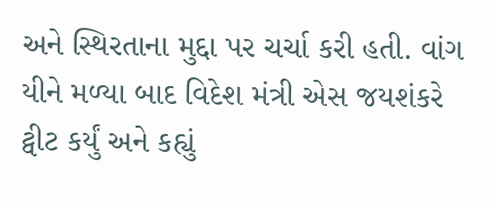અને સ્થિરતાના મુદ્દા પર ચર્ચા કરી હતી. વાંગ યીને મળ્યા બાદ વિદેશ મંત્રી એસ જયશંકરે ટ્વીટ કર્યું અને કહ્યું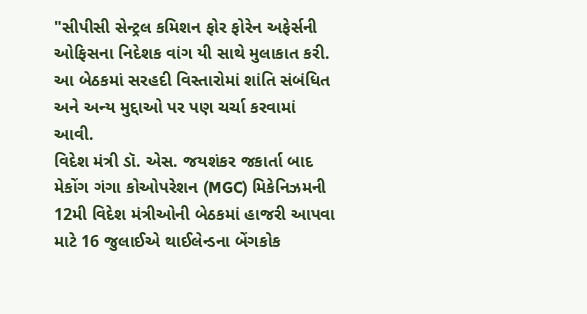"સીપીસી સેન્ટ્રલ કમિશન ફોર ફોરેન અફેર્સની ઓફિસના નિદેશક વાંગ યી સાથે મુલાકાત કરી. આ બેઠકમાં સરહદી વિસ્તારોમાં શાંતિ સંબંધિત અને અન્ય મુદ્દાઓ પર પણ ચર્ચા કરવામાં આવી.
વિદેશ મંત્રી ડૉ. એસ. જયશંકર જકાર્તા બાદ મેકોંગ ગંગા કોઓપરેશન (MGC) મિકેનિઝમની 12મી વિદેશ મંત્રીઓની બેઠકમાં હાજરી આપવા માટે 16 જુલાઈએ થાઈલેન્ડના બેંગકોક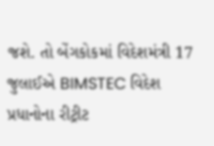જશે. તો બેંગકોકમાં વિદેશમંત્રી 17 જુલાઈએ BIMSTEC વિદેશ પ્રધાનોના રીટ્રીટ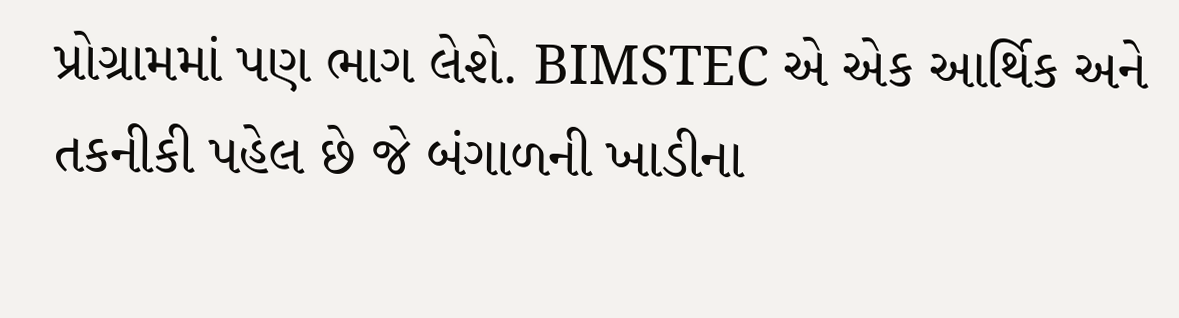પ્રોગ્રામમાં પણ ભાગ લેશે. BIMSTEC એ એક આર્થિક અને તકનીકી પહેલ છે જે બંગાળની ખાડીના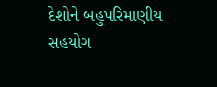દેશોને બહુપરિમાણીય સહયોગ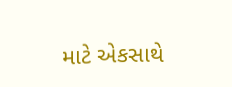માટે એકસાથે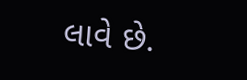લાવે છે.